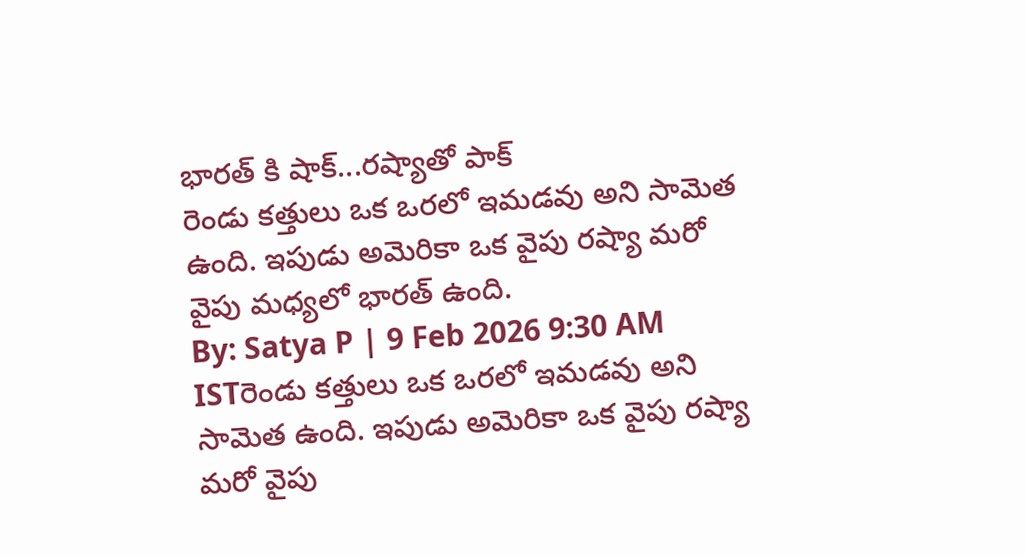భారత్ కి షాక్...రష్యాతో పాక్
రెండు కత్తులు ఒక ఒరలో ఇమడవు అని సామెత ఉంది. ఇపుడు అమెరికా ఒక వైపు రష్యా మరో వైపు మధ్యలో భారత్ ఉంది.
By: Satya P | 9 Feb 2026 9:30 AM ISTరెండు కత్తులు ఒక ఒరలో ఇమడవు అని సామెత ఉంది. ఇపుడు అమెరికా ఒక వైపు రష్యా మరో వైపు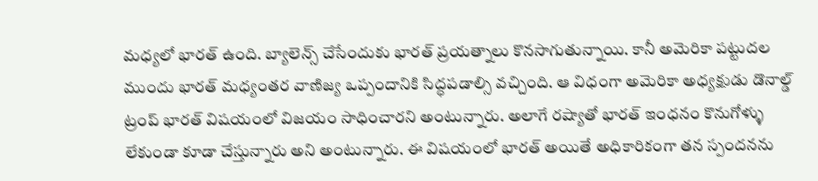మధ్యలో భారత్ ఉంది. బ్యాలెన్స్ చేసేందుకు భారత్ ప్రయత్నాలు కొనసాగుతున్నాయి. కానీ అమెరికా పట్టుదల ముందు భారత్ మధ్యంతర వాణిజ్య ఒప్పందానికి సిద్ధపడాల్సి వచ్చింది. ఆ విధంగా అమెరికా అధ్యక్షుడు డొనాల్డ్ ట్రంప్ భారత్ విషయంలో విజయం సాధించారని అంటున్నారు. అలాగే రష్యాతో భారత్ ఇంధనం కొనుగోళ్ళు లేకుండా కూడా చేస్తున్నారు అని అంటున్నారు. ఈ విషయంలో భారత్ అయితే అధికారికంగా తన స్పందనను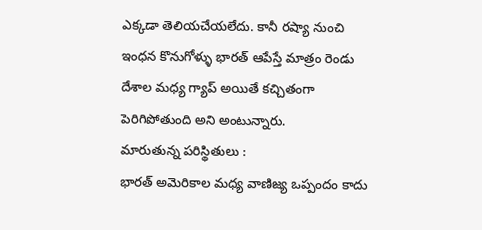ఎక్కడా తెలియచేయలేదు. కానీ రష్యా నుంచి ఇంధన కొనుగోళ్ళు భారత్ ఆపేస్తే మాత్రం రెండు దేశాల మధ్య గ్యాప్ అయితే కచ్చితంగా పెరిగిపోతుంది అని అంటున్నారు.
మారుతున్న పరిస్థితులు :
భారత్ అమెరికాల మధ్య వాణిజ్య ఒప్పందం కాదు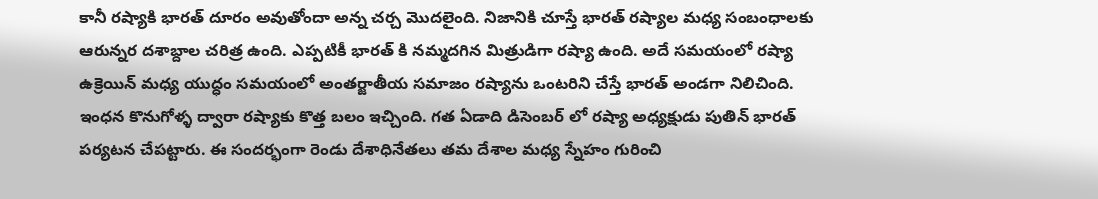కానీ రష్యాకి భారత్ దూరం అవుతోందా అన్న చర్చ మొదలైంది. నిజానికి చూస్తే భారత్ రష్యాల మధ్య సంబంధాలకు ఆరున్నర దశాబ్దాల చరిత్ర ఉంది. ఎప్పటికీ భారత్ కి నమ్మదగిన మిత్రుడిగా రష్యా ఉంది. అదే సమయంలో రష్యా ఉక్రెయిన్ మధ్య యుద్ధం సమయంలో అంతర్జాతీయ సమాజం రష్యాను ఒంటరిని చేస్తే భారత్ అండగా నిలిచింది. ఇంధన కొనుగోళ్ళ ద్వారా రష్యాకు కొత్త బలం ఇచ్చింది. గత ఏడాది డిసెంబర్ లో రష్యా అధ్యక్షుడు పుతిన్ భారత్ పర్యటన చేపట్టారు. ఈ సందర్భంగా రెండు దేశాధినేతలు తమ దేశాల మధ్య స్నేహం గురించి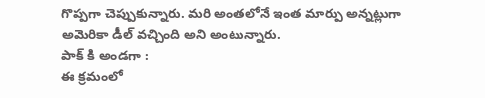గొప్పగా చెప్పుకున్నారు. మరి అంతలోనే ఇంత మార్పు అన్నట్లుగా అమెరికా డీల్ వచ్చింది అని అంటున్నారు.
పాక్ కి అండగా :
ఈ క్రమంలో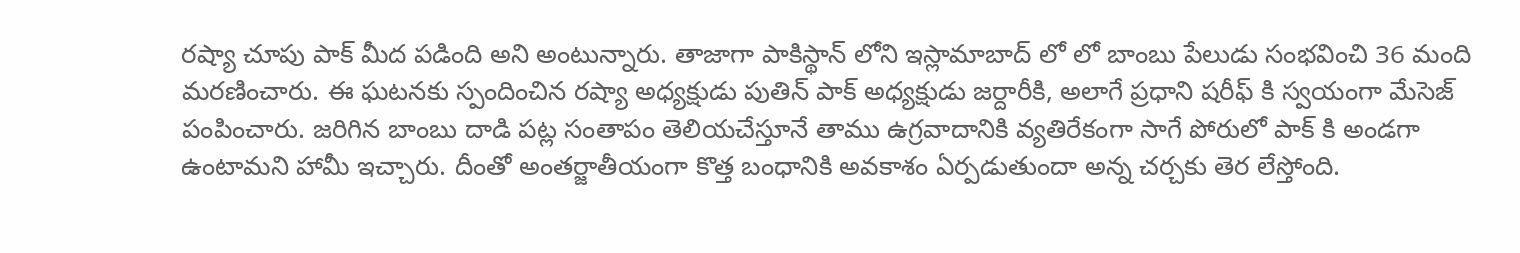రష్యా చూపు పాక్ మీద పడింది అని అంటున్నారు. తాజాగా పాకిస్థాన్ లోని ఇస్లామాబాద్ లో లో బాంబు పేలుడు సంభవించి 36 మంది మరణించారు. ఈ ఘటనకు స్పందించిన రష్యా అధ్యక్షుడు పుతిన్ పాక్ అధ్యక్షుడు జర్దారీకి, అలాగే ప్రధాని షరీఫ్ కి స్వయంగా మేసెజ్ పంపించారు. జరిగిన బాంబు దాడి పట్ల సంతాపం తెలియచేస్తూనే తాము ఉగ్రవాదానికి వ్యతిరేకంగా సాగే పోరులో పాక్ కి అండగా ఉంటామని హామీ ఇచ్చారు. దీంతో అంతర్జాతీయంగా కొత్త బంధానికి అవకాశం ఏర్పడుతుందా అన్న చర్చకు తెర లేస్తోంది.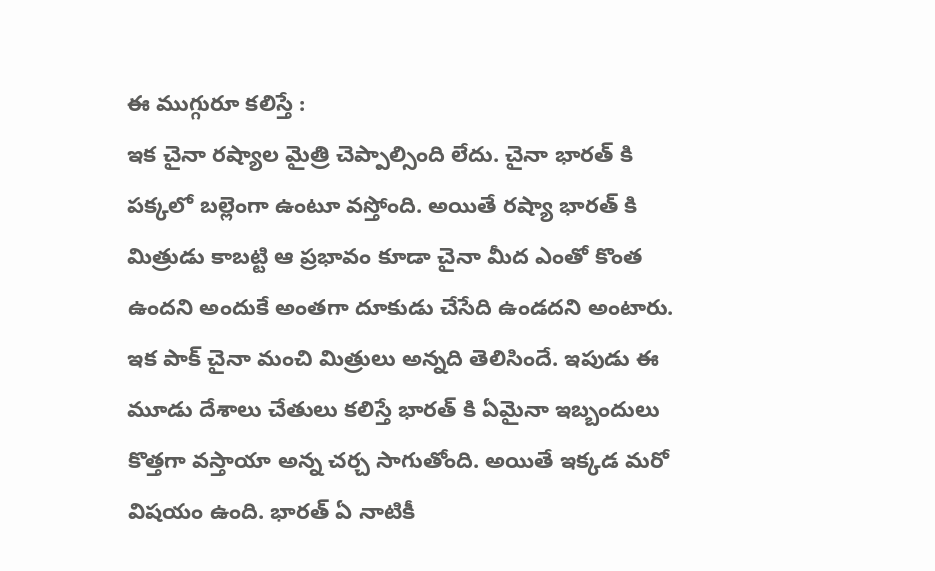ఈ ముగ్గురూ కలిస్తే :
ఇక చైనా రష్యాల మైత్రి చెప్పాల్సింది లేదు. చైనా భారత్ కి పక్కలో బల్లెంగా ఉంటూ వస్తోంది. అయితే రష్యా భారత్ కి మిత్రుడు కాబట్టి ఆ ప్రభావం కూడా చైనా మీద ఎంతో కొంత ఉందని అందుకే అంతగా దూకుడు చేసేది ఉండదని అంటారు. ఇక పాక్ చైనా మంచి మిత్రులు అన్నది తెలిసిందే. ఇపుడు ఈ మూడు దేశాలు చేతులు కలిస్తే భారత్ కి ఏమైనా ఇబ్బందులు కొత్తగా వస్తాయా అన్న చర్చ సాగుతోంది. అయితే ఇక్కడ మరో విషయం ఉంది. భారత్ ఏ నాటికీ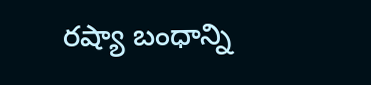రష్యా బంధాన్ని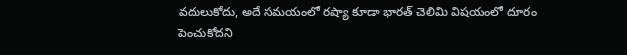వదులుకోదు, అదే సమయంలో రష్యా కూడా భారత్ చెలిమి విషయంలో దూరం పెంచుకోదని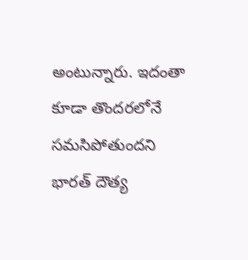అంటున్నారు. ఇదంతా కూడా తొందరలోనే సమసిపోతుందని భారత్ దౌత్య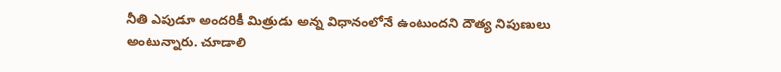నీతి ఎపుడూ అందరికీ మిత్రుడు అన్న విధానంలోనే ఉంటుందని దౌత్య నిపుణులు అంటున్నారు. చూడాలి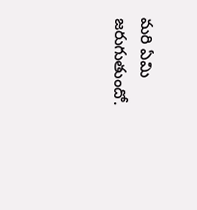మరి ఏమి జరుగుతుందో.